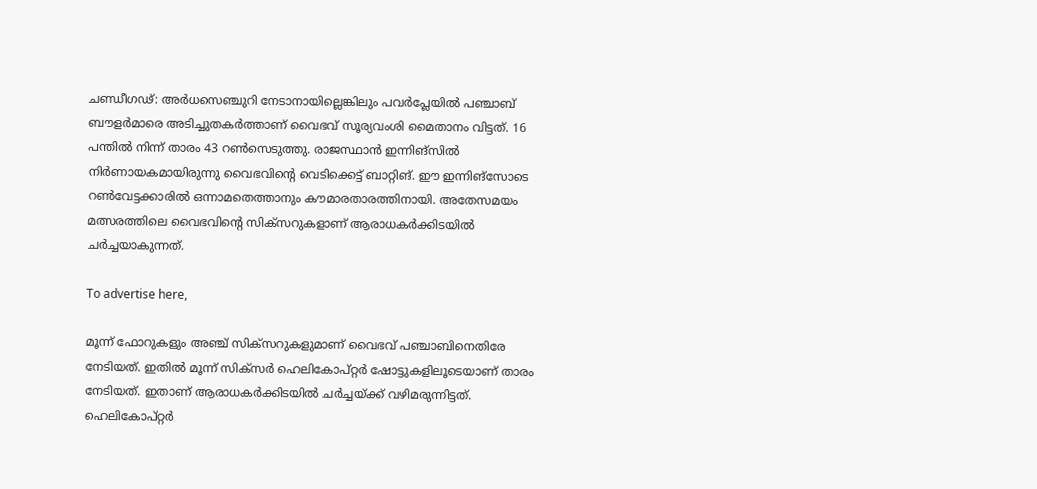ചണ്ഡീഗഢ്: അർധസെഞ്ചുറി നേടാനായില്ലെങ്കിലും പവർപ്ലേയിൽ പഞ്ചാബ് ബൗളർമാരെ അടിച്ചുതകർത്താണ് വൈഭവ് സൂര്യവംശി മൈതാനം വിട്ടത്. 16 പന്തിൽ നിന്ന് താരം 43 റൺസെടുത്തു. രാജസ്ഥാൻ ഇന്നിങ്‌സിൽ നിർണായകമായിരുന്നു വൈഭവിന്റെ വെടിക്കെട്ട് ബാറ്റിങ്. ഈ ഇന്നിങ്‌സോടെ റൺവേട്ടക്കാരിൽ ഒന്നാമതെത്താനും കൗമാരതാരത്തിനായി. അതേസമയം മത്സരത്തിലെ വൈഭവിന്റെ സിക്‌സറുകളാണ് ആരാധകർക്കിടയിൽ ചർച്ചയാകുന്നത്.

To advertise here,

മൂന്ന് ഫോറുകളും അഞ്ച് സിക്‌സറുകളുമാണ് വൈഭവ് പഞ്ചാബിനെതിരേ നേടിയത്. ഇതിൽ മൂന്ന് സിക്‌സർ ഹെലികോപ്റ്റർ ഷോട്ടുകളിലൂടെയാണ് താരം നേടിയത്. ഇതാണ് ആരാധകർക്കിടയിൽ ചർച്ചയ്ക്ക് വഴിമരുന്നിട്ടത്. ഹെലികോപ്റ്റർ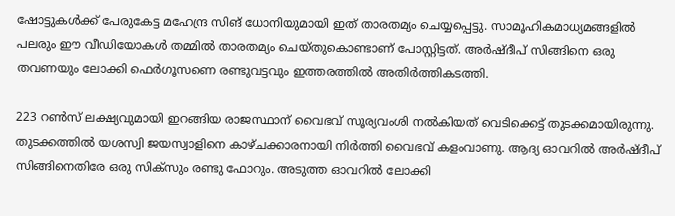ഷോട്ടുകൾക്ക് പേരുകേട്ട മഹേന്ദ്ര സിങ് ധോനിയുമായി ഇത് താരതമ്യം ചെയ്യപ്പെട്ടു. സാമൂഹികമാധ്യമങ്ങളിൽ പലരും ഈ വീഡിയോകൾ തമ്മിൽ താരതമ്യം ചെയ്തുകൊണ്ടാണ് പോസ്റ്റിട്ടത്. അർഷ്ദീപ് സിങ്ങിനെ ഒരു തവണയും ലോക്കി ഫെർഗൂസണെ രണ്ടുവട്ടവും ഇത്തരത്തിൽ അതിർത്തികടത്തി.

223 റൺസ് ലക്ഷ്യവുമായി ഇറങ്ങിയ രാജസ്ഥാന് വൈഭവ് സൂര്യവംശി നൽകിയത് വെടിക്കെട്ട് തുടക്കമായിരുന്നു. തുടക്കത്തിൽ യശസ്വി ജയസ്വാളിനെ കാഴ്ചക്കാരനായി നിർത്തി വൈഭവ് കളംവാണു. ആദ്യ ഓവറിൽ അർഷ്ദീപ് സിങ്ങിനെതിരേ ഒരു സിക്‌സും രണ്ടു ഫോറും. അടുത്ത ഓവറിൽ ലോക്കി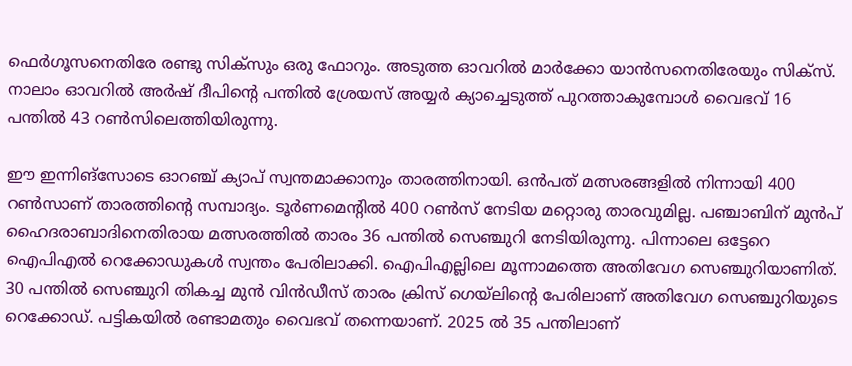ഫെർഗൂസനെതിരേ രണ്ടു സിക്‌സും ഒരു ഫോറും. അടുത്ത ഓവറിൽ മാർക്കോ യാൻസനെതിരേയും സിക്‌സ്. നാലാം ഓവറിൽ അർഷ് ദീപിന്റെ പന്തിൽ ശ്രേയസ് അയ്യർ ക്യാച്ചെടുത്ത് പുറത്താകുമ്പോൾ വൈഭവ് 16 പന്തിൽ 43 റൺസിലെത്തിയിരുന്നു.

ഈ ഇന്നിങ്‌സോടെ ഓറഞ്ച് ക്യാപ് സ്വന്തമാക്കാനും താരത്തിനായി. ഒൻപത് മത്സരങ്ങളിൽ നിന്നായി 400 റൺസാണ് താരത്തിന്റെ സമ്പാദ്യം. ടൂർണമെന്റിൽ 400 റൺസ് നേടിയ മറ്റൊരു താരവുമില്ല. പഞ്ചാബിന് മുൻപ് ഹൈദരാബാദിനെതിരായ മത്സരത്തിൽ താരം 36 പന്തിൽ സെഞ്ചുറി നേടിയിരുന്നു. പിന്നാലെ ഒട്ടേറെ ഐപിഎൽ റെക്കോഡുകൾ സ്വന്തം പേരിലാക്കി. ഐപിഎല്ലിലെ മൂന്നാമത്തെ അതിവേഗ സെഞ്ചുറിയാണിത്. 30 പന്തിൽ സെഞ്ചുറി തികച്ച മുൻ വിൻഡീസ് താരം ക്രിസ് ഗെയ്‌ലിന്റെ പേരിലാണ് അതിവേഗ സെഞ്ചുറിയുടെ റെക്കോഡ്. പട്ടികയിൽ രണ്ടാമതും വൈഭവ് തന്നെയാണ്. 2025 ൽ 35 പന്തിലാണ്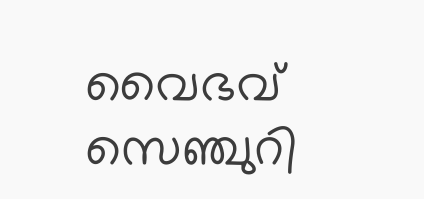വൈഭവ് സെഞ്ചുറി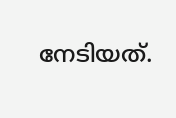നേടിയത്.